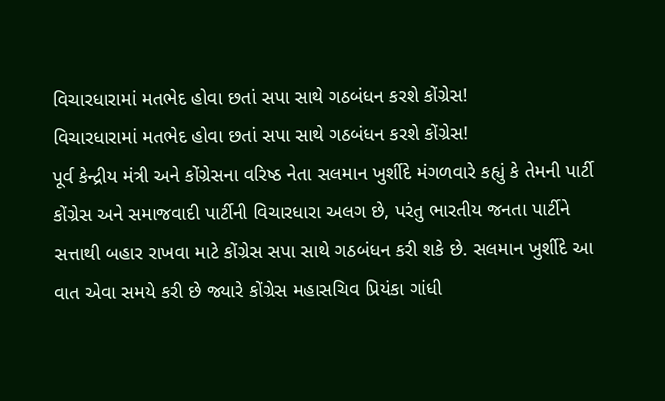વિચારધારામાં મતભેદ હોવા છતાં સપા સાથે ગઠબંધન કરશે કોંગ્રેસ!
વિચારધારામાં મતભેદ હોવા છતાં સપા સાથે ગઠબંધન કરશે કોંગ્રેસ!
પૂર્વ કેન્દ્રીય મંત્રી અને કોંગ્રેસના વરિષ્ઠ નેતા સલમાન ખુર્શીદે મંગળવારે કહ્યું કે તેમની પાર્ટી કોંગ્રેસ અને સમાજવાદી પાર્ટીની વિચારધારા અલગ છે, પરંતુ ભારતીય જનતા પાર્ટીને સત્તાથી બહાર રાખવા માટે કોંગ્રેસ સપા સાથે ગઠબંધન કરી શકે છે. સલમાન ખુર્શીદે આ વાત એવા સમયે કરી છે જ્યારે કોંગ્રેસ મહાસચિવ પ્રિયંકા ગાંધી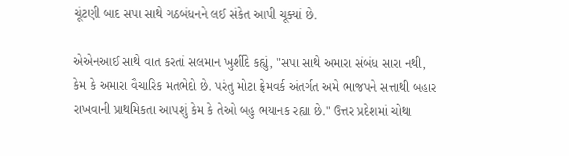ચૂંટણી બાદ સપા સાથે ગઠબંધનને લઈ સંકેત આપી ચૂક્યાં છે.

એએનઆઈ સાથે વાત કરતાં સલમાન ખુર્શીદે કહ્યું, "સપા સાથે અમારા સંબંધ સારા નથી, કેમ કે અમારા વૈચારિક મતભેદો છે. પરંતુ મોટા ફ્રેમવર્ક અંતર્ગત અમે ભાજપને સત્તાથી બહાર રાખવાની પ્રાથમિકતા આપશું કેમ કે તેઓ બહુ ભયાનક રહ્યા છે." ઉત્તર પ્રદેશમાં ચોથા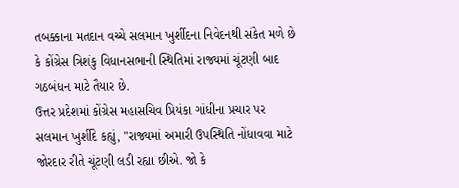તબક્કાના મતદાન વચ્ચે સલમાન ખુર્શીદના નિવેદનથી સંકેત મળે છે કે કોંગ્રેસ ત્રિશંકુ વિધાનસભાની સ્થિતિમાં રાજ્યમાં ચૂંટણી બાદ ગઠબંધન માટે તૈયાર છે.
ઉત્તર પ્રદેશમાં કોંગ્રેસ મહાસચિવ પ્રિયંકા ગાંધીના પ્રચાર પર સલમાન ખુર્શીદે કહ્યું, "રાજ્યમાં અમારી ઉપસ્થિતિ નોંધાવવા માટે જોરદાર રીતે ચૂંટણી લડી રહ્યા છીએ. જો કે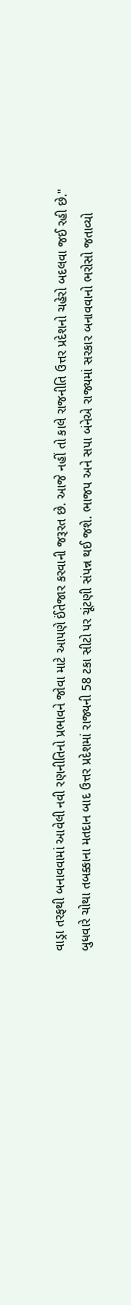વાડ્રા તરફથી બનાવવામાં આવેલી નવી રણનીતિનો પ્રભાવને જોવા માટે આપણે ઈંતેજાર કરવાની જરૂરત છે. આજે નહીં તો કાલે રાજનીતિ ઉત્તર પ્રદેશનો ચહેરો બદલવા જઈ રહી છે."
બુધવારે ચોથા તબક્કાના મતદાન બાદ ઉત્તર પ્રદેશમાં રાજ્યની 58 ટકા સીટો પર ચૂંટણી સંપન્ન થઈ જશે. ભાજપ અને સપા બંનેએ રાજ્યમાં સરકાર બનાવવાનો ભરોસો જતાવ્યો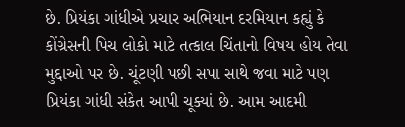છે. પ્રિયંકા ગાંધીએ પ્રચાર અભિયાન દરમિયાન કહ્યું કે કોંગ્રેસની પિચ લોકો માટે તત્કાલ ચિંતાનો વિષય હોય તેવા મુદ્દાઓ પર છે. ચૂંટણી પછી સપા સાથે જવા માટે પણ પ્રિયંકા ગાંધી સંકેત આપી ચૂક્યાં છે. આમ આદમી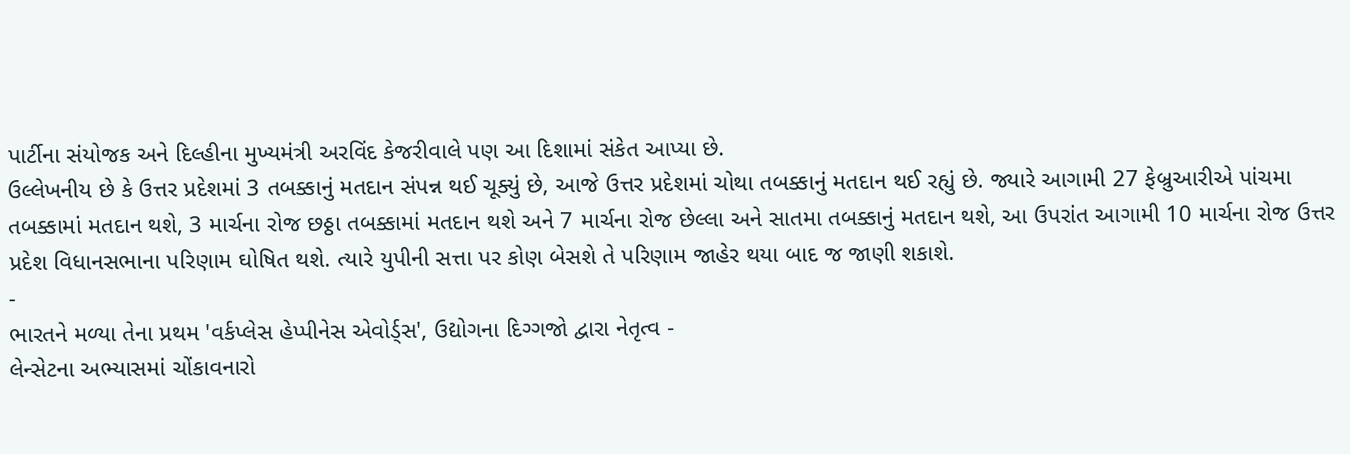પાર્ટીના સંયોજક અને દિલ્હીના મુખ્યમંત્રી અરવિંદ કેજરીવાલે પણ આ દિશામાં સંકેત આપ્યા છે.
ઉલ્લેખનીય છે કે ઉત્તર પ્રદેશમાં 3 તબક્કાનું મતદાન સંપન્ન થઈ ચૂક્યું છે, આજે ઉત્તર પ્રદેશમાં ચોથા તબક્કાનું મતદાન થઈ રહ્યું છે. જ્યારે આગામી 27 ફેબ્રુઆરીએ પાંચમા તબક્કામાં મતદાન થશે, 3 માર્ચના રોજ છઠ્ઠા તબક્કામાં મતદાન થશે અને 7 માર્ચના રોજ છેલ્લા અને સાતમા તબક્કાનું મતદાન થશે, આ ઉપરાંત આગામી 10 માર્ચના રોજ ઉત્તર પ્રદેશ વિધાનસભાના પરિણામ ઘોષિત થશે. ત્યારે યુપીની સત્તા પર કોણ બેસશે તે પરિણામ જાહેર થયા બાદ જ જાણી શકાશે.
-
ભારતને મળ્યા તેના પ્રથમ 'વર્કપ્લેસ હેપ્પીનેસ એવોર્ડ્સ', ઉદ્યોગના દિગ્ગજો દ્વારા નેતૃત્વ -
લેન્સેટના અભ્યાસમાં ચોંકાવનારો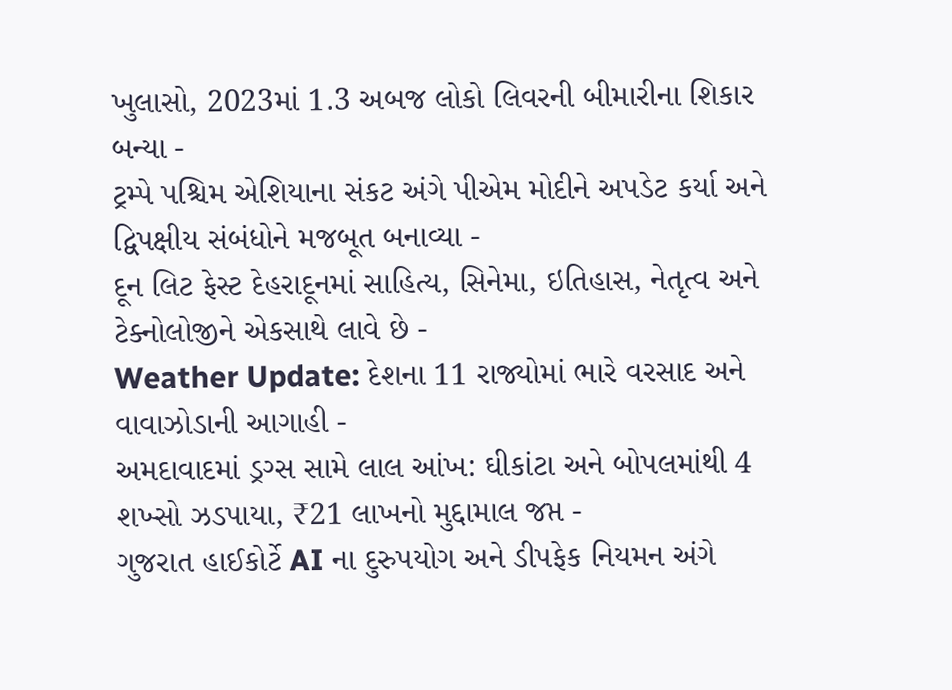ખુલાસો, 2023માં 1.3 અબજ લોકો લિવરની બીમારીના શિકાર બન્યા -
ટ્રમ્પે પશ્ચિમ એશિયાના સંકટ અંગે પીએમ મોદીને અપડેટ કર્યા અને દ્વિપક્ષીય સંબંધોને મજબૂત બનાવ્યા -
દૂન લિટ ફેસ્ટ દેહરાદૂનમાં સાહિત્ય, સિનેમા, ઇતિહાસ, નેતૃત્વ અને ટેક્નોલોજીને એકસાથે લાવે છે -
Weather Update: દેશના 11 રાજ્યોમાં ભારે વરસાદ અને વાવાઝોડાની આગાહી -
અમદાવાદમાં ડ્રગ્સ સામે લાલ આંખ: ઘીકાંટા અને બોપલમાંથી 4 શખ્સો ઝડપાયા, ₹21 લાખનો મુદ્દામાલ જપ્ત -
ગુજરાત હાઈકોર્ટે AI ના દુરુપયોગ અને ડીપફેક નિયમન અંગે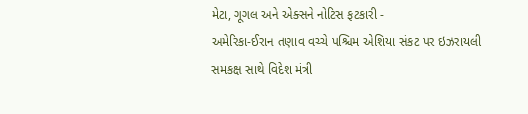મેટા, ગૂગલ અને એક્સને નોટિસ ફટકારી -
અમેરિકા-ઈરાન તણાવ વચ્ચે પશ્ચિમ એશિયા સંકટ પર ઇઝરાયલી સમકક્ષ સાથે વિદેશ મંત્રી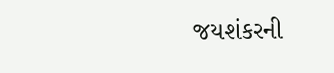જયશંકરની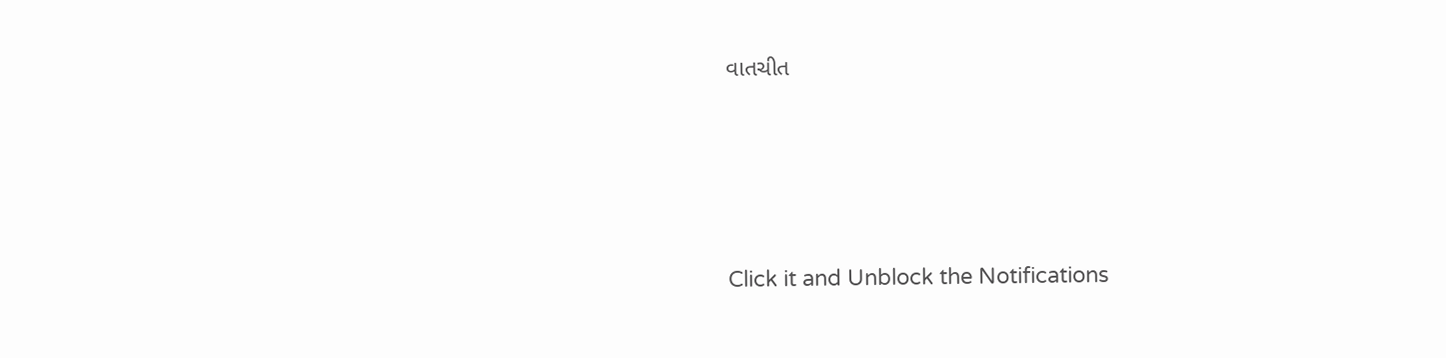વાતચીત





Click it and Unblock the Notifications